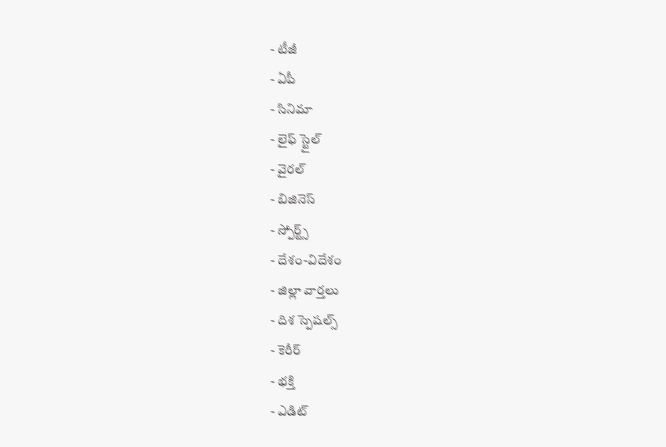- టీజీ
- ఏపీ
- సినిమా
- లైఫ్ స్టైల్
- వైరల్
- బిజినెస్
- స్పోర్ట్స్
- దేశం-విదేశం
- జిల్లా వార్తలు
- దిశ స్పెషల్స్
- కెరీర్
- భక్తి
- ఎడిట్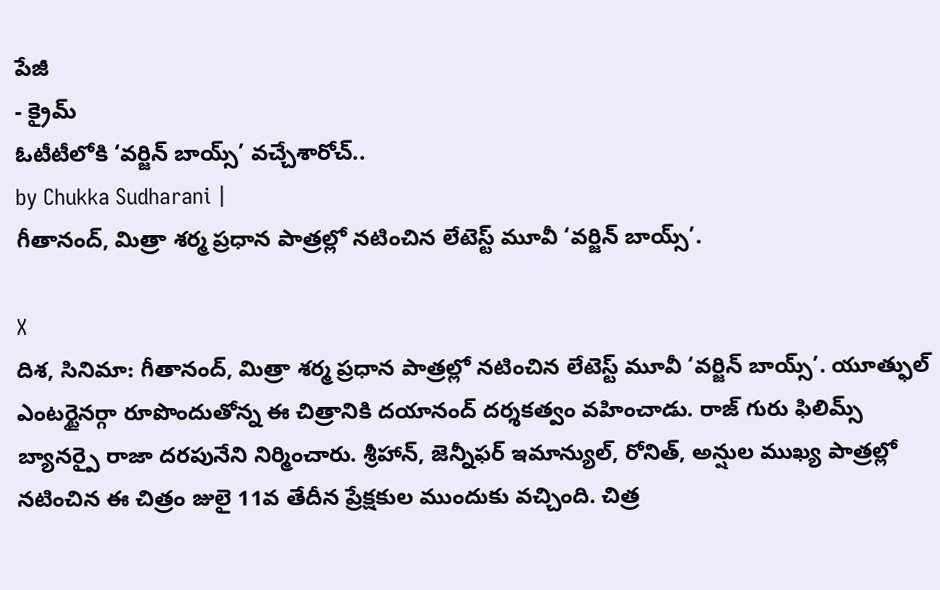పేజీ
- క్రైమ్
ఓటీటీలోకి ‘వర్జిన్ బాయ్స్’ వచ్చేశారోచ్..
by Chukka Sudharani |
గీతానంద్, మిత్రా శర్మ ప్రధాన పాత్రల్లో నటించిన లేటెస్ట్ మూవీ ‘వర్జిన్ బాయ్స్’.

X
దిశ, సినిమా: గీతానంద్, మిత్రా శర్మ ప్రధాన పాత్రల్లో నటించిన లేటెస్ట్ మూవీ ‘వర్జిన్ బాయ్స్’. యూత్ఫుల్ ఎంటర్టైనర్గా రూపొందుతోన్న ఈ చిత్రానికి దయానంద్ దర్శకత్వం వహించాడు. రాజ్ గురు ఫిలిమ్స్ బ్యానర్పై రాజా దరపునేని నిర్మించారు. శ్రీహాన్, జెన్నీఫర్ ఇమాన్యుల్, రోనిత్, అన్షుల ముఖ్య పాత్రల్లో నటించిన ఈ చిత్రం జులై 11వ తేదీన ప్రేక్షకుల ముందుకు వచ్చింది. చిత్ర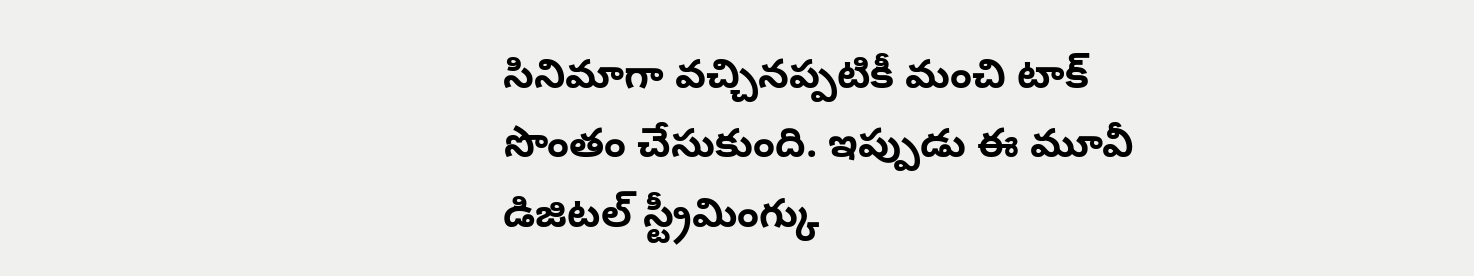సినిమాగా వచ్చినప్పటికీ మంచి టాక్ సొంతం చేసుకుంది. ఇప్పుడు ఈ మూవీ డిజిటల్ స్ట్రీమింగ్కు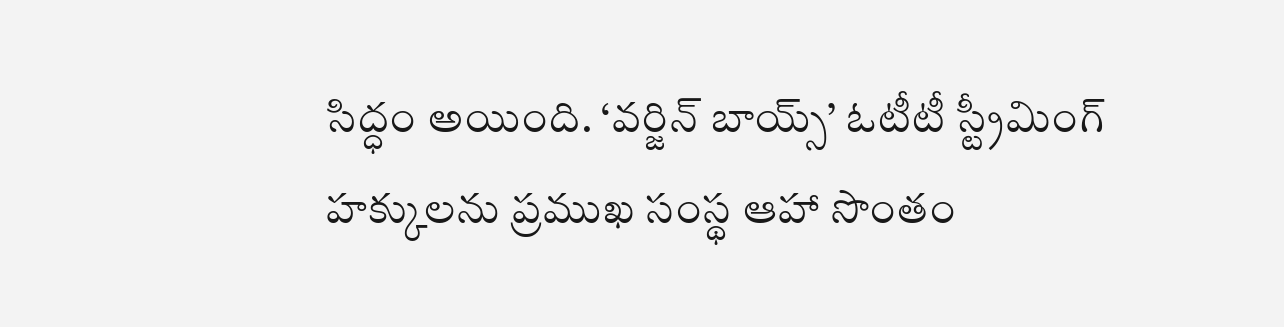సిద్ధం అయింది. ‘వర్జిన్ బాయ్స్’ ఓటీటీ స్ట్రీమింగ్ హక్కులను ప్రముఖ సంస్థ ఆహా సొంతం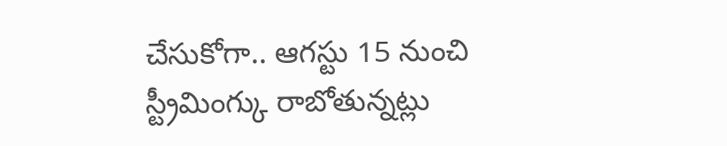చేసుకోగా.. ఆగస్టు 15 నుంచి స్ట్రీమింగ్కు రాబోతున్నట్లు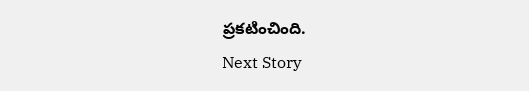ప్రకటించింది.
Next Story